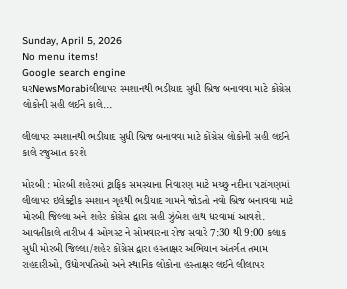Sunday, April 5, 2026
No menu items!
Google search engine
ઘરNewsMorabiલીલાપર સ્મશાનથી ભડીયાદ સુધી બ્રિજ બનાવવા માટે કોંગ્રેસ લોકોની સહી લઈને કાલે...

લીલાપર સ્મશાનથી ભડીયાદ સુધી બ્રિજ બનાવવા માટે કોંગ્રેસ લોકોની સહી લઈને કાલે રજુઆત કરશે

મોરબી : મોરબી શહેરમાં ટ્રાફિક સમસ્યાના નિવારણ માટે મચ્છુ નદીના પટાંગણમાં લીલાપર ઇલેક્ટ્રીક સ્મશાન ગૃહથી ભડીયાદ ગામને જોડતો નવો બ્રિજ બનાવવા માટે મોરબી જિલ્લા અને શહેર કોંગ્રેસ દ્વારા સહી ઝુંબેશ હાથ ધરવામાં આવશે. આવતીકાલે તારીખ 4 ઓગસ્ટ ને સોમવારના રોજ સવારે 7:30 થી 9:00 કલાક સુધી મોરબી જિલ્લા/શહેર કોંગ્રેસ દ્વારા હસ્તાક્ષર અભિયાન અંતર્ગત તમામ રાહદારીઓ, ઉદ્યોગપતિઓ અને સ્થાનિક લોકોના હસ્તાક્ષર લઈને લીલાપર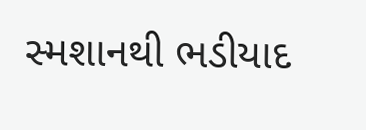સ્મશાનથી ભડીયાદ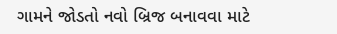ગામને જોડતો નવો બ્રિજ બનાવવા માટે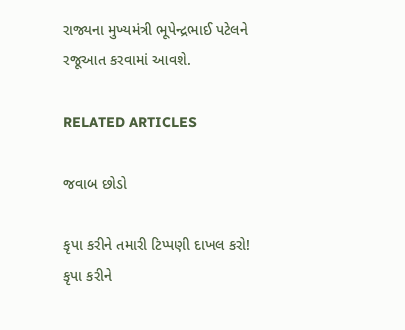રાજ્યના મુખ્યમંત્રી ભૂપેન્દ્રભાઈ પટેલને રજૂઆત કરવામાં આવશે.

RELATED ARTICLES

જવાબ છોડો

કૃપા કરીને તમારી ટિપ્પણી દાખલ કરો!
કૃપા કરીને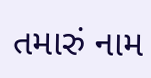તમારું નામ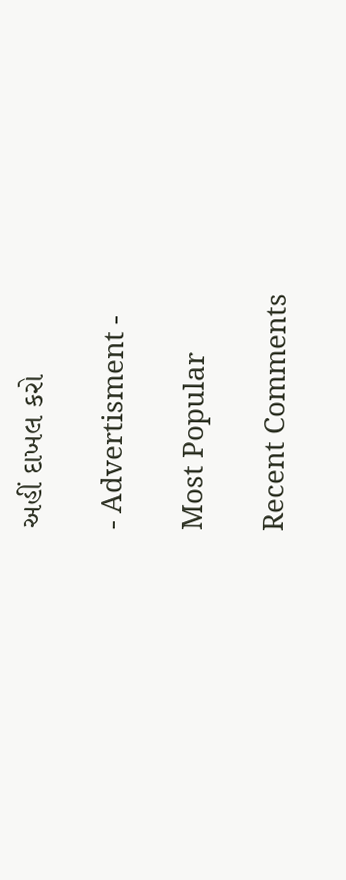અહીં દાખલ કરો

- Advertisment -

Most Popular

Recent Comments